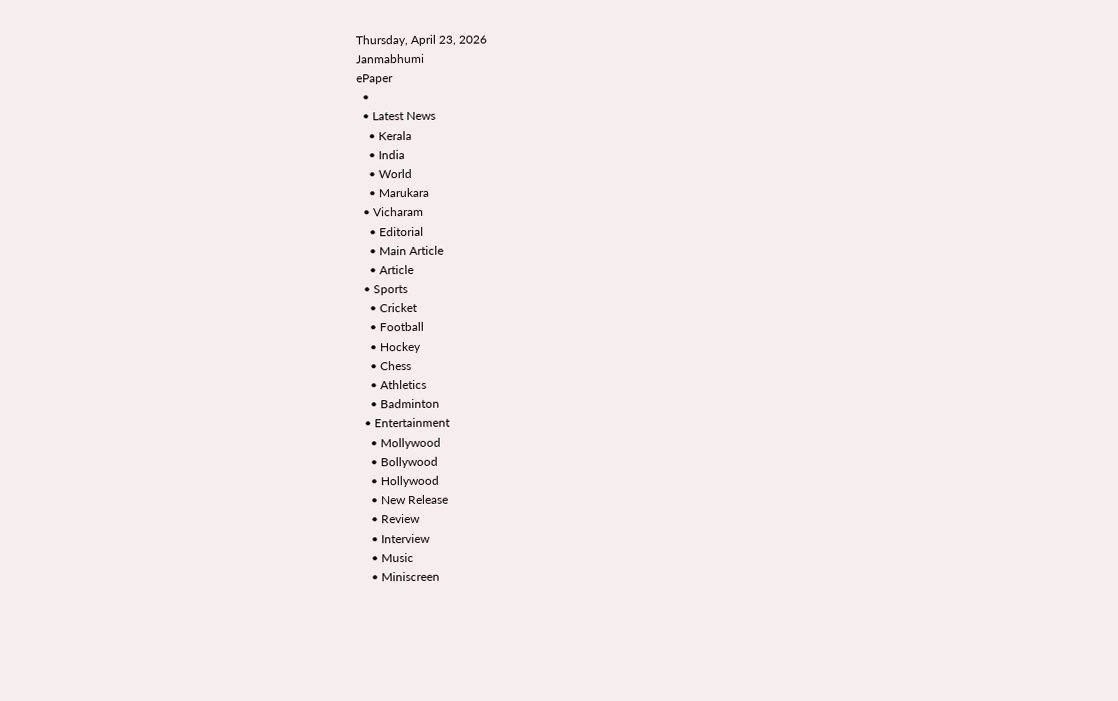Thursday, April 23, 2026
Janmabhumi
ePaper
  •
  • Latest News
    • Kerala
    • India
    • World
    • Marukara
  • Vicharam
    • Editorial
    • Main Article
    • Article
  • Sports
    • Cricket
    • Football
    • Hockey
    • Chess
    • Athletics
    • Badminton
  • Entertainment
    • Mollywood
    • Bollywood
    • Hollywood
    • New Release
    • Review
    • Interview
    • Music
    • Miniscreen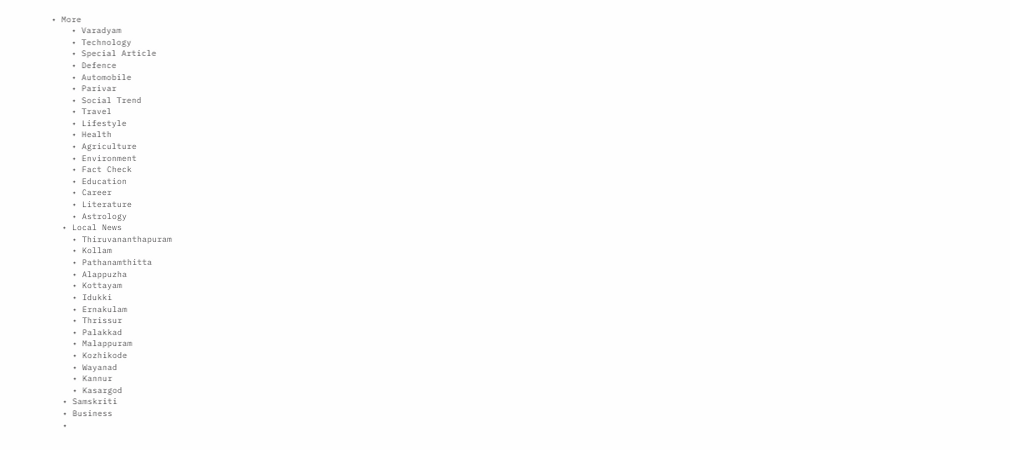• More
    • Varadyam
    • Technology
    • Special Article
    • Defence
    • Automobile
    • Parivar
    • Social Trend
    • Travel
    • Lifestyle
    • Health
    • Agriculture
    • Environment
    • Fact Check
    • Education
    • Career
    • Literature
    • Astrology
  • Local News
    • Thiruvananthapuram
    • Kollam
    • Pathanamthitta
    • Alappuzha
    • Kottayam
    • Idukki
    • Ernakulam
    • Thrissur
    • Palakkad
    • Malappuram
    • Kozhikode
    • Wayanad
    • Kannur
    • Kasargod
  • Samskriti
  • Business
  •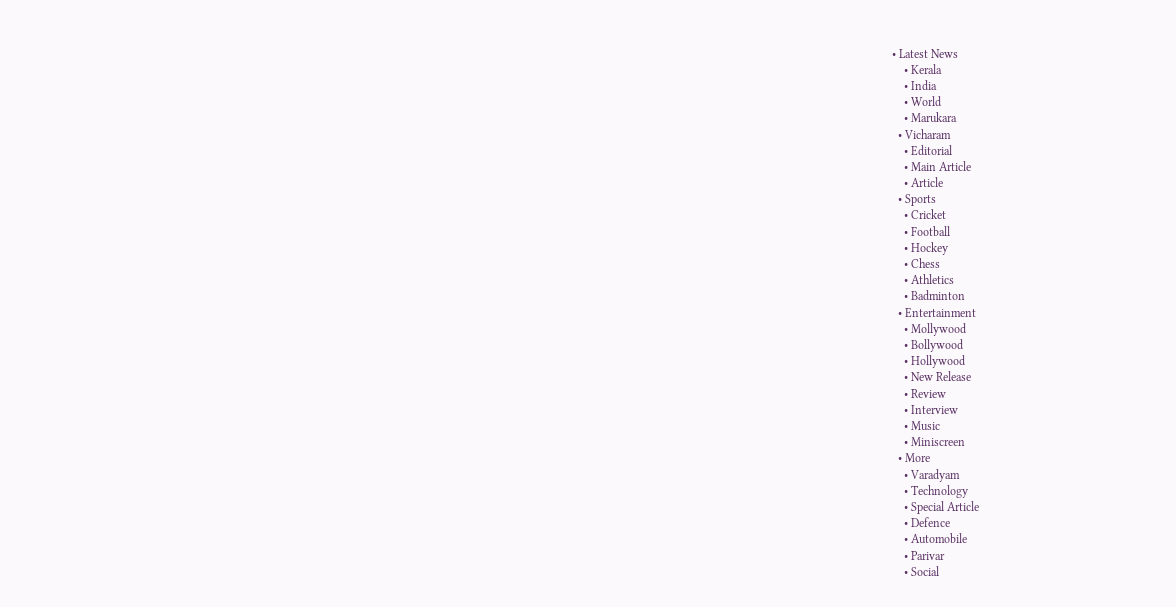• Latest News
    • Kerala
    • India
    • World
    • Marukara
  • Vicharam
    • Editorial
    • Main Article
    • Article
  • Sports
    • Cricket
    • Football
    • Hockey
    • Chess
    • Athletics
    • Badminton
  • Entertainment
    • Mollywood
    • Bollywood
    • Hollywood
    • New Release
    • Review
    • Interview
    • Music
    • Miniscreen
  • More
    • Varadyam
    • Technology
    • Special Article
    • Defence
    • Automobile
    • Parivar
    • Social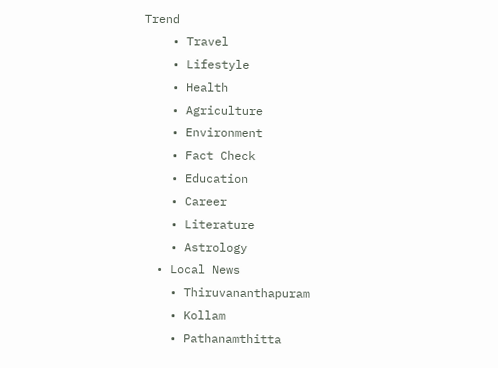Trend
    • Travel
    • Lifestyle
    • Health
    • Agriculture
    • Environment
    • Fact Check
    • Education
    • Career
    • Literature
    • Astrology
  • Local News
    • Thiruvananthapuram
    • Kollam
    • Pathanamthitta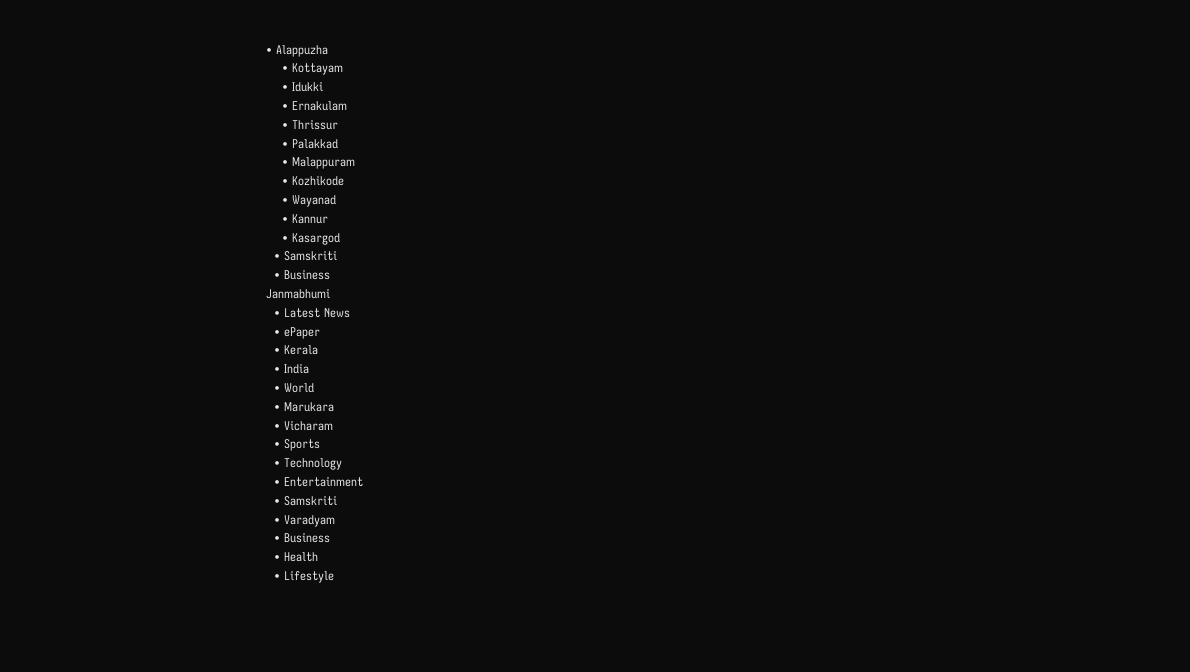• Alappuzha
    • Kottayam
    • Idukki
    • Ernakulam
    • Thrissur
    • Palakkad
    • Malappuram
    • Kozhikode
    • Wayanad
    • Kannur
    • Kasargod
  • Samskriti
  • Business
Janmabhumi
  • Latest News
  • ePaper
  • Kerala
  • India
  • World
  • Marukara
  • Vicharam
  • Sports
  • Technology
  • Entertainment
  • Samskriti
  • Varadyam
  • Business
  • Health
  • Lifestyle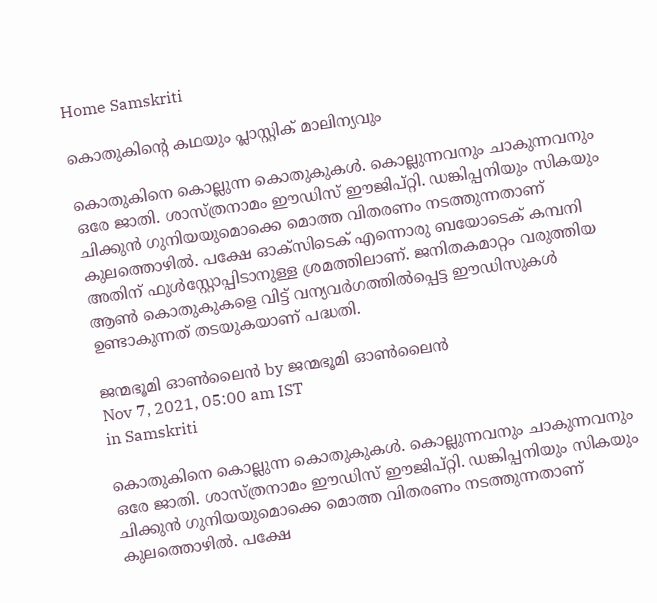Home Samskriti

കൊതുകിന്റെ കഥയും പ്ലാസ്റ്റിക് മാലിന്യവും

കൊതുകിനെ കൊല്ലുന്ന കൊതുകുകള്‍. കൊല്ലുന്നവനും ചാകുന്നവനും ഒരേ ജാതി. ശാസ്ത്രനാമം ഈഡിസ് ഈജിപ്റ്റി. ഡങ്കിപ്പനിയും സികയും ചിക്കുന്‍ ഗുനിയയുമൊക്കെ മൊത്ത വിതരണം നടത്തുന്നതാണ് കുലത്തൊഴില്‍. പക്ഷേ ഓക്‌സിടെക് എന്നൊരു ബയോടെക് കമ്പനി അതിന് ഫുള്‍സ്റ്റോപ്പിടാനുള്ള ശ്രമത്തിലാണ്. ജനിതകമാറ്റം വരുത്തിയ ആണ്‍ കൊതുകുകളെ വിട്ട് വന്യവര്‍ഗത്തില്‍പ്പെട്ട ഈഡിസുകള്‍ ഉണ്ടാകുന്നത് തടയുകയാണ് പദ്ധതി.

ജന്മഭൂമി ഓണ്‍ലൈന്‍ by ജന്മഭൂമി ഓണ്‍ലൈന്‍
Nov 7, 2021, 05:00 am IST
in Samskriti

കൊതുകിനെ കൊല്ലുന്ന കൊതുകുകള്‍. കൊല്ലുന്നവനും ചാകുന്നവനും ഒരേ ജാതി. ശാസ്ത്രനാമം ഈഡിസ് ഈജിപ്റ്റി. ഡങ്കിപ്പനിയും സികയും ചിക്കുന്‍ ഗുനിയയുമൊക്കെ മൊത്ത വിതരണം നടത്തുന്നതാണ് കുലത്തൊഴില്‍. പക്ഷേ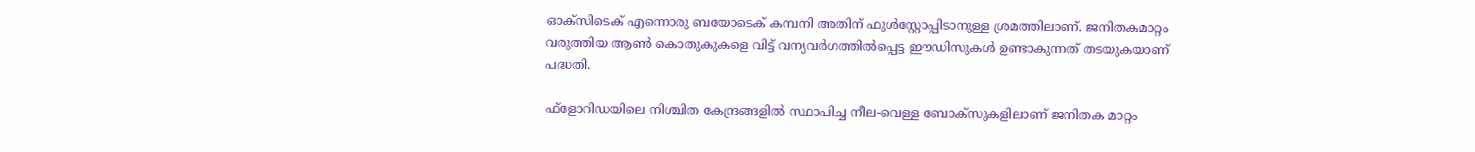ഓക്‌സിടെക് എന്നൊരു ബയോടെക് കമ്പനി അതിന് ഫുള്‍സ്റ്റോപ്പിടാനുള്ള ശ്രമത്തിലാണ്. ജനിതകമാറ്റം വരുത്തിയ ആണ്‍ കൊതുകുകളെ വിട്ട് വന്യവര്‍ഗത്തില്‍പ്പെട്ട ഈഡിസുകള്‍ ഉണ്ടാകുന്നത് തടയുകയാണ് പദ്ധതി.

ഫ്‌ളോറിഡയിലെ നിശ്ചിത കേന്ദ്രങ്ങളില്‍ സ്ഥാപിച്ച നീല-വെള്ള ബോക്‌സുകളിലാണ് ജനിതക മാറ്റം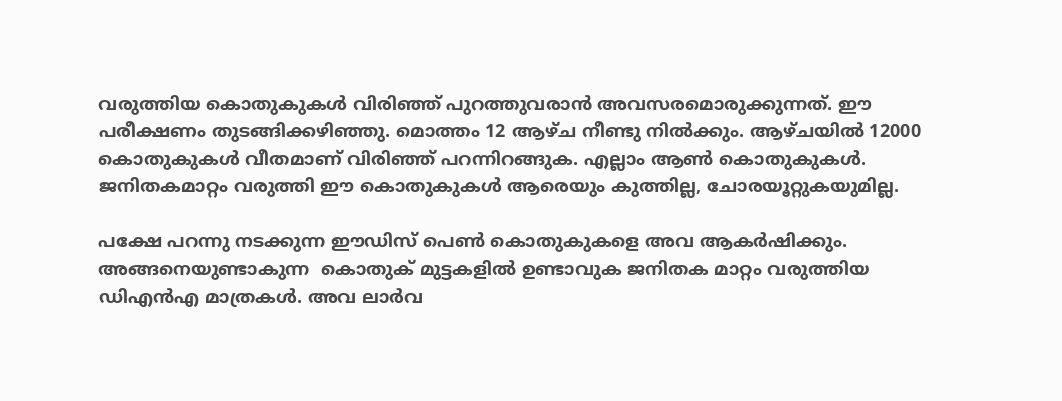വരുത്തിയ കൊതുകുകള്‍ വിരിഞ്ഞ് പുറത്തുവരാന്‍ അവസരമൊരുക്കുന്നത്. ഈ പരീക്ഷണം തുടങ്ങിക്കഴിഞ്ഞു. മൊത്തം 12 ആഴ്ച നീണ്ടു നില്‍ക്കും. ആഴ്ചയില്‍ 12000 കൊതുകുകള്‍ വീതമാണ് വിരിഞ്ഞ് പറന്നിറങ്ങുക. എല്ലാം ആണ്‍ കൊതുകുകള്‍. ജനിതകമാറ്റം വരുത്തി ഈ കൊതുകുകള്‍ ആരെയും കുത്തില്ല, ചോരയൂറ്റുകയുമില്ല.

പക്ഷേ പറന്നു നടക്കുന്ന ഈഡിസ് പെണ്‍ കൊതുകുകളെ അവ ആകര്‍ഷിക്കും. അങ്ങനെയുണ്ടാകുന്ന  കൊതുക് മുട്ടകളില്‍ ഉണ്ടാവുക ജനിതക മാറ്റം വരുത്തിയ ഡിഎന്‍എ മാത്രകള്‍. അവ ലാര്‍വ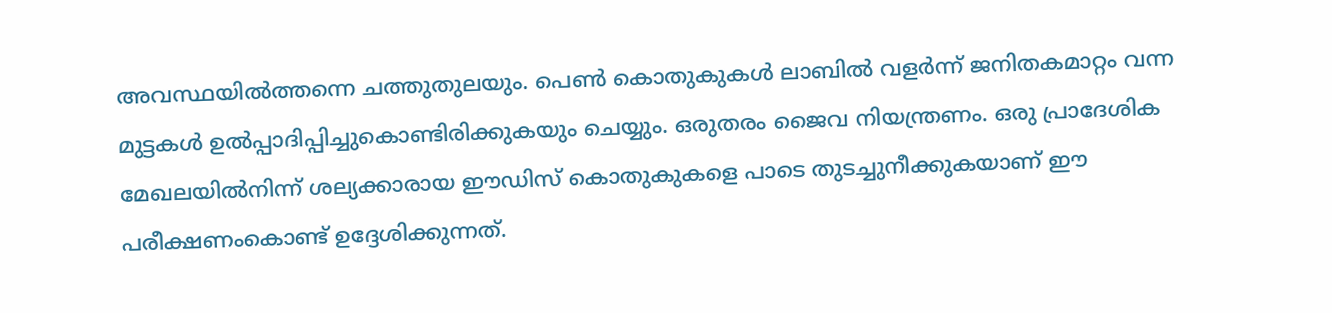അവസ്ഥയില്‍ത്തന്നെ ചത്തുതുലയും. പെണ്‍ കൊതുകുകള്‍ ലാബില്‍ വളര്‍ന്ന് ജനിതകമാറ്റം വന്ന മുട്ടകള്‍ ഉല്‍പ്പാദിപ്പിച്ചുകൊണ്ടിരിക്കുകയും ചെയ്യും. ഒരുതരം ജൈവ നിയന്ത്രണം. ഒരു പ്രാദേശിക മേഖലയില്‍നിന്ന് ശല്യക്കാരായ ഈഡിസ് കൊതുകുകളെ പാടെ തുടച്ചുനീക്കുകയാണ് ഈ പരീക്ഷണംകൊണ്ട് ഉദ്ദേശിക്കുന്നത്.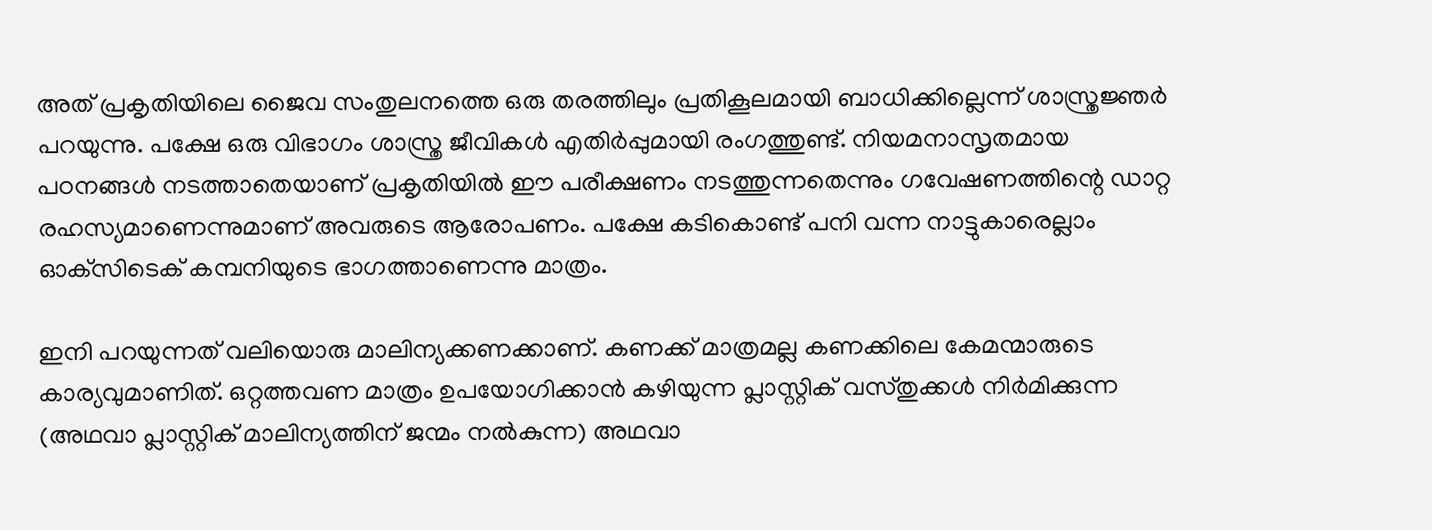അത് പ്രകൃതിയിലെ ജൈവ സംതുലനത്തെ ഒരു തരത്തിലും പ്രതികൂലമായി ബാധിക്കില്ലെന്ന് ശാസ്ത്രജ്ഞര്‍ പറയുന്നു. പക്ഷേ ഒരു വിഭാഗം ശാസ്ത്ര ജീവികള്‍ എതിര്‍പ്പുമായി രംഗത്തുണ്ട്. നിയമനാസൃതമായ പഠനങ്ങള്‍ നടത്താതെയാണ് പ്രകൃതിയില്‍ ഈ പരീക്ഷണം നടത്തുന്നതെന്നും ഗവേഷണത്തിന്റെ ഡാറ്റ രഹസ്യമാണെന്നുമാണ് അവരുടെ ആരോപണം. പക്ഷേ കടികൊണ്ട് പനി വന്ന നാട്ടുകാരെല്ലാം ഓക്‌സിടെക് കമ്പനിയുടെ ഭാഗത്താണെന്നു മാത്രം.

ഇനി പറയുന്നത് വലിയൊരു മാലിന്യക്കണക്കാണ്. കണക്ക് മാത്രമല്ല കണക്കിലെ കേമന്മാരുടെ കാര്യവുമാണിത്. ഒറ്റത്തവണ മാത്രം ഉപയോഗിക്കാന്‍ കഴിയുന്ന പ്ലാസ്റ്റിക് വസ്തുക്കള്‍ നിര്‍മിക്കുന്ന (അഥവാ പ്ലാസ്റ്റിക് മാലിന്യത്തിന് ജന്മം നല്‍കുന്ന) അഥവാ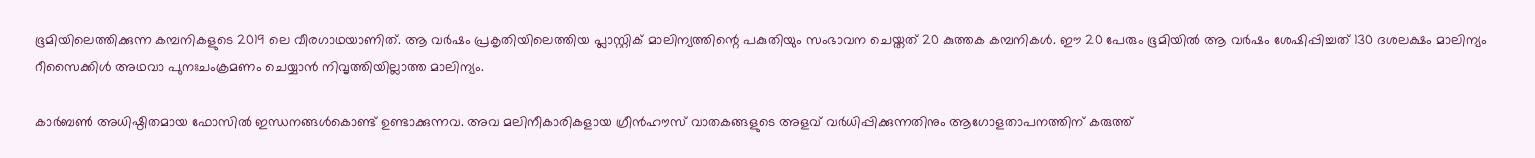ഭൂമിയിലെത്തിക്കുന്ന കമ്പനികളുടെ 2019 ലെ വീരഗാഥയാണിത്. ആ വര്‍ഷം പ്രകൃതിയിലെത്തിയ പ്ലാസ്റ്റിക് മാലിന്യത്തിന്റെ പകുതിയും സംഭാവന ചെയ്തത് 20 കുത്തക കമ്പനികള്‍. ഈ 20 പേരും ഭൂമിയില്‍ ആ വര്‍ഷം ശേഷിപ്പിച്ചത് 130 ദശലക്ഷം മാലിന്യം റീസൈക്കിള്‍ അഥവാ പുനഃചംക്രമണം ചെയ്യാന്‍ നിവൃത്തിയില്ലാത്ത മാലിന്യം.

കാര്‍ബണ്‍ അധിഷ്ഠിതമായ ഫോസില്‍ ഇന്ധനങ്ങള്‍കൊണ്ട് ഉണ്ടാക്കുന്നവ. അവ മലിനീകാരികളായ ഗ്രീന്‍ഹൗസ് വാതകങ്ങളുടെ അളവ് വര്‍ധിപ്പിക്കുന്നതിനും ആഗോളതാപനത്തിന് കരുത്ത്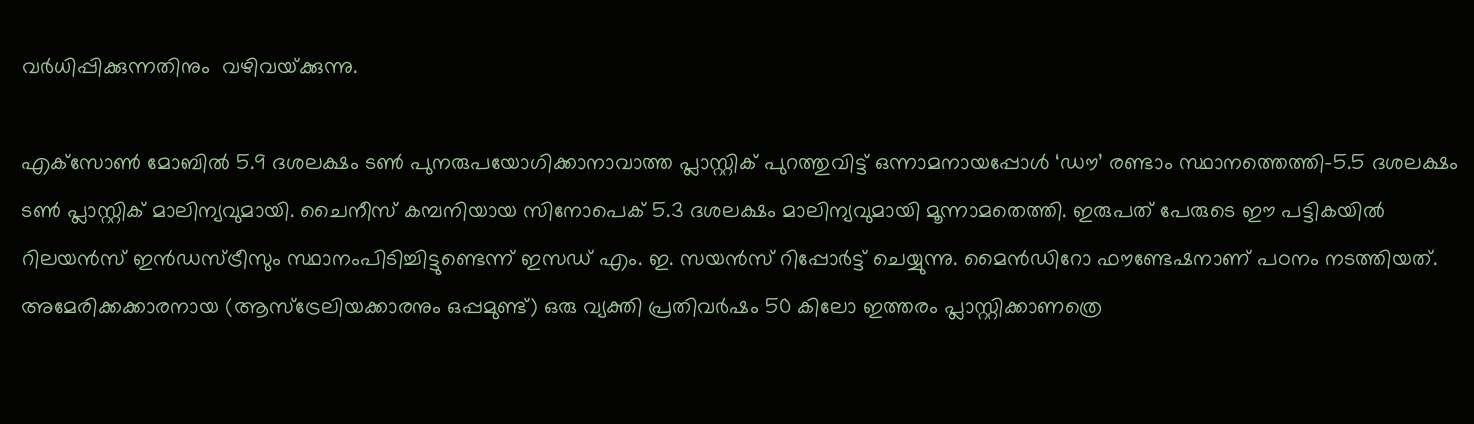വര്‍ധിപ്പിക്കുന്നതിനും  വഴിവയ്‌ക്കുന്നു.

എക്‌സോണ്‍ മോബില്‍ 5.9 ദശലക്ഷം ടണ്‍ പുനരുപയോഗിക്കാനാവാത്ത പ്ലാസ്റ്റിക് പുറത്തുവിട്ട് ഒന്നാമനായപ്പോള്‍ ‘ഡൗ’ രണ്ടാം സ്ഥാനത്തെത്തി-5.5 ദശലക്ഷം ടണ്‍ പ്ലാസ്റ്റിക് മാലിന്യവുമായി. ചൈനീസ് കമ്പനിയായ സിനോപെക് 5.3 ദശലക്ഷം മാലിന്യവുമായി മൂന്നാമതെത്തി. ഇരുപത് പേരുടെ ഈ പട്ടികയില്‍ റിലയന്‍സ് ഇന്‍ഡസ്ട്രീസും സ്ഥാനംപിടിച്ചിട്ടുണ്ടെന്ന് ഇസഡ് എം. ഇ. സയന്‍സ് റിപ്പോര്‍ട്ട് ചെയ്യുന്നു. മൈന്‍ഡിറോ ഫൗണ്ടേഷനാണ് പഠനം നടത്തിയത്. അമേരിക്കക്കാരനായ (ആസ്‌ട്രേലിയക്കാരനും ഒപ്പമുണ്ട്) ഒരു വ്യക്തി പ്രതിവര്‍ഷം 50 കിലോ ഇത്തരം പ്ലാസ്റ്റിക്കാണത്രെ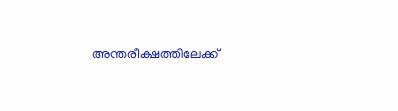അന്തരീക്ഷത്തിലേക്ക്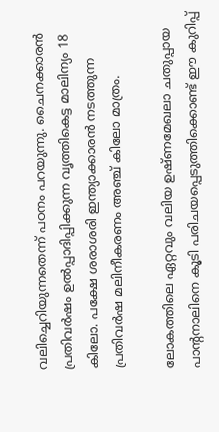വലിച്ചെറിയുന്നതെന്ന് പഠനം പറയുന്നു. ചൈനക്കാരന്‍ പ്രതിവര്‍ഷം ഉല്‍പ്പാദിപ്പിക്കുന്ന വൃത്തികെട്ട മാലിന്യം 18 കിലോ. പക്ഷേ ശരാശരി ഇന്ത്യാക്കാരന്‍ നടത്തുന്ന പ്രതിവര്‍ഷ മലിനീകരണം അഞ്ച് കിലോ മാത്രം.

ലോകത്തിലെ ഏറ്റവും വലിയ ഉഷ്ണമേഖലാ ചതുപ്പായ പാന്റനാലിനെ കൂടി പരിചയപ്പെടുത്തിക്കൊണ്ട് ഈ കുറിപ്പ്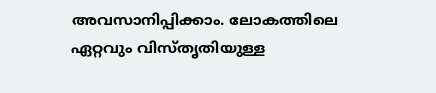അവസാനിപ്പിക്കാം. ലോകത്തിലെ ഏറ്റവും വിസ്തൃതിയുള്ള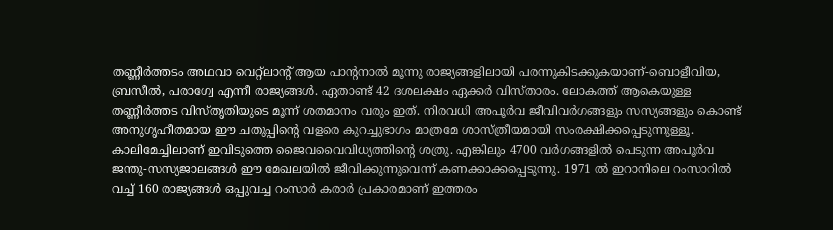തണ്ണീര്‍ത്തടം അഥവാ വെറ്റ്‌ലാന്റ് ആയ പാന്റനാല്‍ മൂന്നു രാജ്യങ്ങളിലായി പരന്നുകിടക്കുകയാണ്-ബൊളീവിയ, ബ്രസീല്‍, പരാഗ്വേ എന്നീ രാജ്യങ്ങള്‍. ഏതാണ്ട് 42 ദശലക്ഷം ഏക്കര്‍ വിസ്താരം. ലോകത്ത് ആകെയുള്ള തണ്ണീര്‍ത്തട വിസ്തൃതിയുടെ മൂന്ന് ശതമാനം വരും ഇത്. നിരവധി അപൂര്‍വ ജീവിവര്‍ഗങ്ങളും സസ്യങ്ങളും കൊണ്ട് അനുഗൃഹീതമായ ഈ ചതുപ്പിന്റെ വളരെ കുറച്ചുഭാഗം മാത്രമേ ശാസ്ത്രീയമായി സംരക്ഷിക്കപ്പെടുന്നുള്ളൂ. കാലിമേച്ചിലാണ് ഇവിടുത്തെ ജൈവവൈവിധ്യത്തിന്റെ ശത്രു. എങ്കിലും 4700 വര്‍ഗങ്ങളില്‍ പെടുന്ന അപൂര്‍വ ജന്തു-സസ്യജാലങ്ങള്‍ ഈ മേഖലയില്‍ ജീവിക്കുന്നുവെന്ന് കണക്കാക്കപ്പെടുന്നു. 1971 ല്‍ ഇറാനിലെ റംസാറില്‍ വച്ച് 160 രാജ്യങ്ങള്‍ ഒപ്പുവച്ച റംസാര്‍ കരാര്‍ പ്രകാരമാണ് ഇത്തരം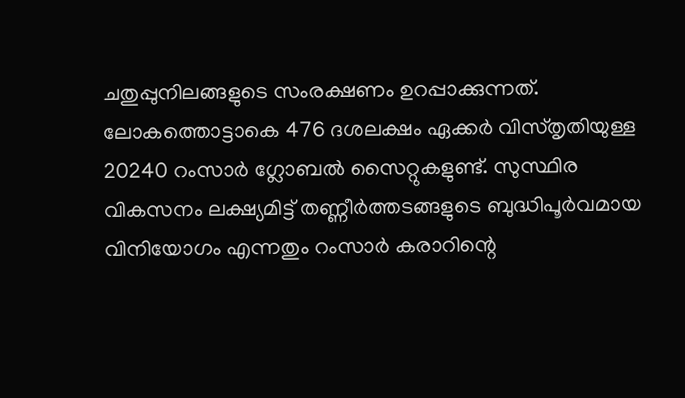ചതുപ്പുനിലങ്ങളുടെ സംരക്ഷണം ഉറപ്പാക്കുന്നത്. ലോകത്തൊട്ടാകെ 476 ദശലക്ഷം ഏക്കര്‍ വിസ്തൃതിയുള്ള 20240 റംസാര്‍ ഗ്ലോബല്‍ സൈറ്റുകളുണ്ട്. സുസ്ഥിര വികസനം ലക്ഷ്യമിട്ട് തണ്ണീര്‍ത്തടങ്ങളുടെ ബുദ്ധിപൂര്‍വമായ വിനിയോഗം എന്നതും റംസാര്‍ കരാറിന്റെ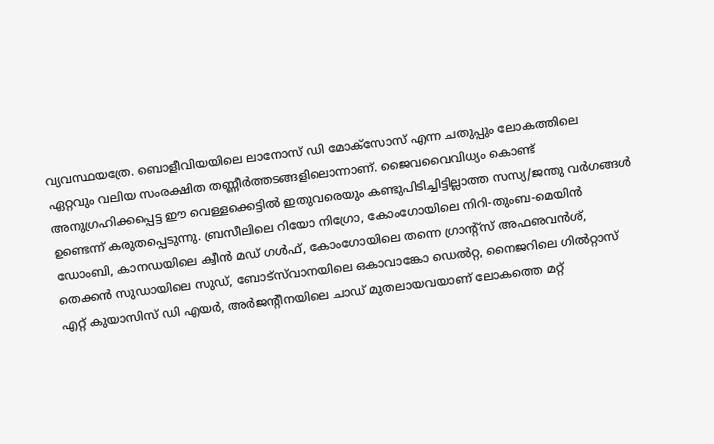വ്യവസ്ഥയത്രേ. ബൊളീവിയയിലെ ലാനോസ് ഡി മോക്‌സോസ് എന്ന ചതുപ്പും ലോകത്തിലെ ഏറ്റവും വലിയ സംരക്ഷിത തണ്ണീര്‍ത്തടങ്ങളിലൊന്നാണ്. ജൈവവൈവിധ്യം കൊണ്ട് അനുഗ്രഹിക്കപ്പെട്ട ഈ വെള്ളക്കെട്ടില്‍ ഇതുവരെയും കണ്ടുപിടിച്ചിട്ടില്ലാത്ത സസ്യ/ജന്തു വര്‍ഗങ്ങള്‍ ഉണ്ടെന്ന് കരുതപ്പെടുന്നു. ബ്രസീലിലെ റിയോ നിഗ്രോ, കോംഗോയിലെ നിറി-തുംബ-മെയിന്‍ ഡോംബി, കാനഡയിലെ ക്വീന്‍ മഡ് ഗള്‍ഫ്, കോംഗോയിലെ തന്നെ ഗ്രാന്റ്‌സ് അഫഌവന്‍ശ്, തെക്കന്‍ സുഡായിലെ സുഡ്, ബോട്‌സ്‌വാനയിലെ ഒകാവാങ്കോ ഡെല്‍റ്റ, നൈജറിലെ ഗില്‍റ്റാസ് എറ്റ് കുയാസിസ് ഡി എയര്‍, അര്‍ജന്റീനയിലെ ചാഡ് മുതലായവയാണ് ലോകത്തെ മറ്റ്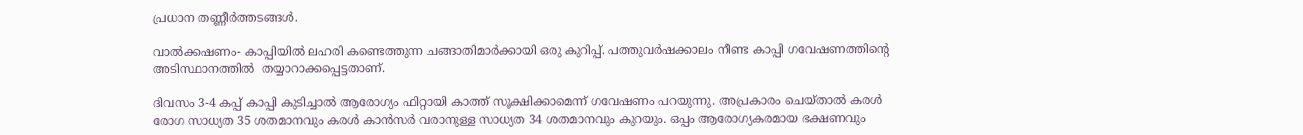പ്രധാന തണ്ണീര്‍ത്തടങ്ങള്‍.

വാല്‍ക്കഷണം- കാപ്പിയില്‍ ലഹരി കണ്ടെത്തുന്ന ചങ്ങാതിമാര്‍ക്കായി ഒരു കുറിപ്പ്. പത്തുവര്‍ഷക്കാലം നീണ്ട കാപ്പി ഗവേഷണത്തിന്റെ അടിസ്ഥാനത്തില്‍  തയ്യാറാക്കപ്പെട്ടതാണ്.

ദിവസം 3-4 കപ്പ് കാപ്പി കുടിച്ചാല്‍ ആരോഗ്യം ഫിറ്റായി കാത്ത് സൂക്ഷിക്കാമെന്ന് ഗവേഷണം പറയുന്നു. അപ്രകാരം ചെയ്താല്‍ കരള്‍ രോഗ സാധ്യത 35 ശതമാനവും കരള്‍ കാന്‍സര്‍ വരാനുള്ള സാധ്യത 34 ശതമാനവും കുറയും. ഒപ്പം ആരോഗ്യകരമായ ഭക്ഷണവും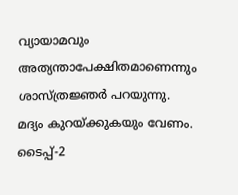വ്യായാമവും അത്യന്താപേക്ഷിതമാണെന്നും ശാസ്ത്രജ്ഞര്‍ പറയുന്നു. മദ്യം കുറയ്‌ക്കുകയും വേണം. ടൈപ്പ്-2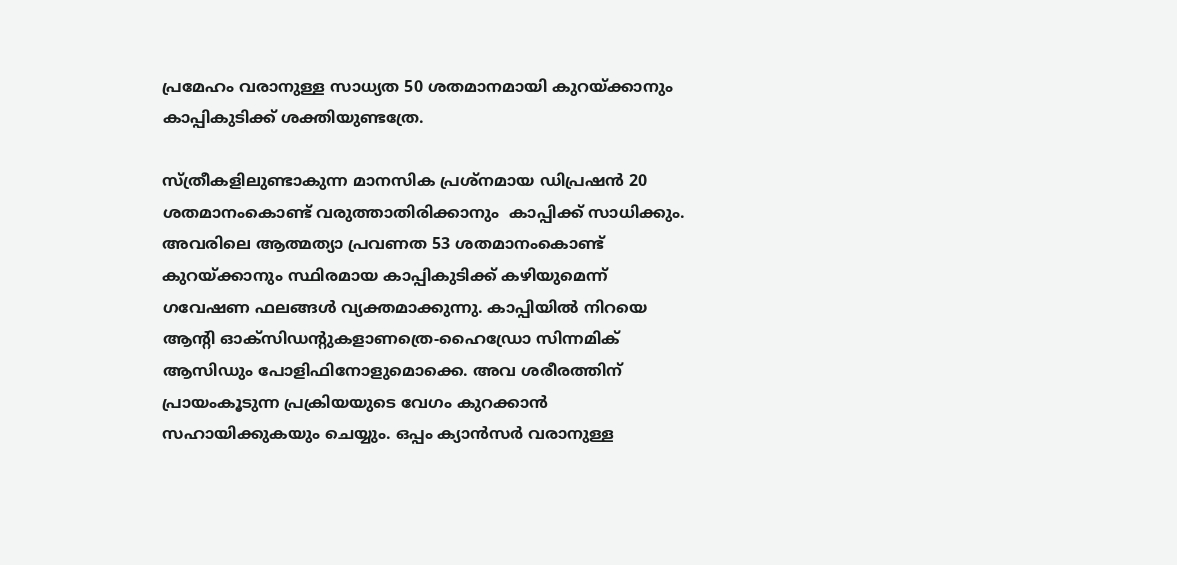പ്രമേഹം വരാനുള്ള സാധ്യത 50 ശതമാനമായി കുറയ്‌ക്കാനും കാപ്പികുടിക്ക് ശക്തിയുണ്ടത്രേ.

സ്ത്രീകളിലുണ്ടാകുന്ന മാനസിക പ്രശ്‌നമായ ഡിപ്രഷന്‍ 20 ശതമാനംകൊണ്ട് വരുത്താതിരിക്കാനും  കാപ്പിക്ക് സാധിക്കും. അവരിലെ ആത്മത്യാ പ്രവണത 53 ശതമാനംകൊണ്ട് കുറയ്‌ക്കാനും സ്ഥിരമായ കാപ്പികുടിക്ക് കഴിയുമെന്ന് ഗവേഷണ ഫലങ്ങള്‍ വ്യക്തമാക്കുന്നു. കാപ്പിയില്‍ നിറയെ ആന്റി ഓക്‌സിഡന്റുകളാണത്രെ-ഹൈഡ്രോ സിന്നമിക് ആസിഡും പോളിഫിനോളുമൊക്കെ. അവ ശരീരത്തിന് പ്രായംകൂടുന്ന പ്രക്രിയയുടെ വേഗം കുറക്കാന്‍ സഹായിക്കുകയും ചെയ്യും. ഒപ്പം ക്യാന്‍സര്‍ വരാനുള്ള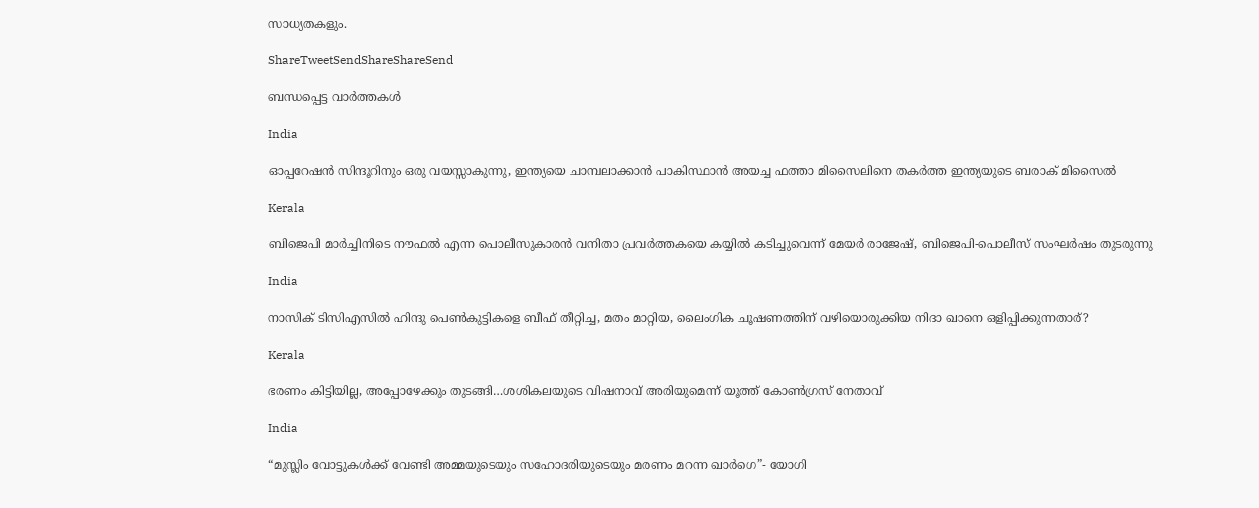സാധ്യതകളും.

ShareTweetSendShareShareSend

ബന്ധപ്പെട്ട വാര്‍ത്തകള്‍

India

ഓപ്പറേഷന്‍ സിന്ദൂറിനും ഒരു വയസ്സാകുന്നു, ഇന്ത്യയെ ചാമ്പലാക്കാന്‍ പാകിസ്ഥാന്‍ അയച്ച ഫത്താ മിസൈലിനെ തകര്‍ത്ത ഇന്ത്യയുടെ ബരാക് മിസൈല്‍

Kerala

ബിജെപി മാര്‍ച്ചിനിടെ നൗഫല്‍ എന്ന പൊലീസുകാരന്‍ വനിതാ പ്രവര്‍ത്തകയെ കയ്യില്‍ കടിച്ചുവെന്ന് മേയര്‍ രാജേഷ്, ബിജെപി-പൊലീസ് സംഘര്‍ഷം തുടരുന്നു

India

നാസിക് ടിസിഎസില്‍ ഹിന്ദു പെണ്‍കുട്ടികളെ ബീഫ് തീറ്റിച്ച, മതം മാറ്റിയ, ലൈംഗിക ചൂഷണത്തിന് വഴിയൊരുക്കിയ നിദാ ഖാനെ ഒളിപ്പിക്കുന്നതാര്?

Kerala

ഭരണം കിട്ടിയില്ല, അപ്പോഴേക്കും തുടങ്ങി…ശശികലയുടെ വിഷനാവ് അരിയുമെന്ന് യൂത്ത് കോണ്‍ഗ്രസ് നേതാവ്

India

“മുസ്ലിം വോട്ടുകള്‍ക്ക് വേണ്ടി അമ്മയുടെയും സഹോദരിയുടെയും മരണം മറന്ന ഖാര്‍ഗെ”- യോഗി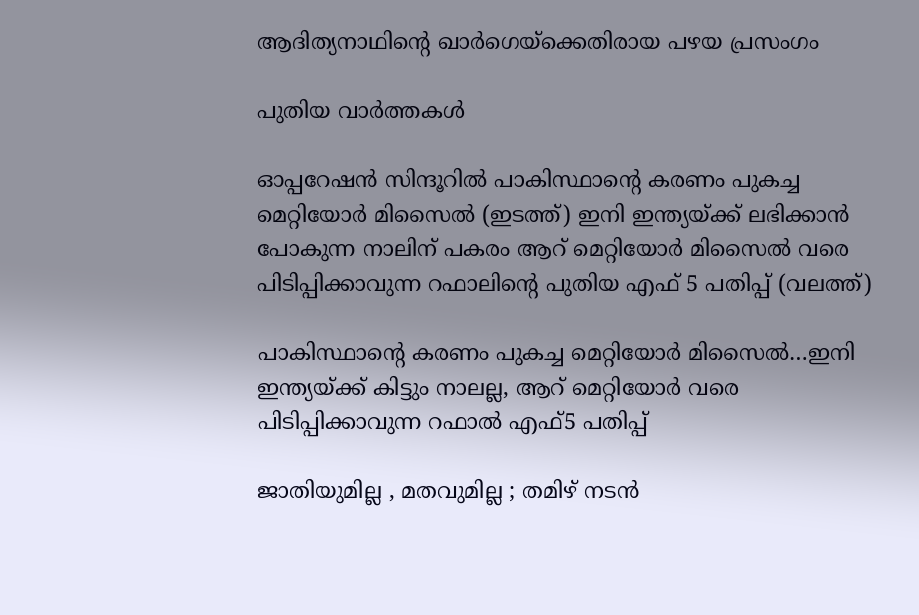ആദിത്യനാഥിന്റെ ഖാര്‍ഗെയ്‌ക്കെതിരായ പഴയ പ്രസംഗം

പുതിയ വാര്‍ത്തകള്‍

ഓപ്പറേഷന്‍ സിന്ദൂറില്‍ പാകിസ്ഥാന്‍റെ കരണം പുകച്ച മെറ്റിയോര്‍ മിസൈല്‍ (ഇടത്ത്) ഇനി ഇന്ത്യയ്ക്ക് ലഭിക്കാന്‍ പോകുന്ന നാലിന് പകരം ആറ് മെറ്റിയോര്‍ മിസൈല്‍ വരെ പിടിപ്പിക്കാവുന്ന റഫാലിന്‍റെ പുതിയ എഫ് 5 പതിപ്പ് (വലത്ത്)

പാകിസ്ഥാന്റെ കരണം പുകച്ച മെറ്റിയോര്‍ മിസൈല്‍…ഇനി ഇന്ത്യയ്‌ക്ക് കിട്ടും നാലല്ല, ആറ് മെറ്റിയോര്‍ വരെ പിടിപ്പിക്കാവുന്ന റഫാല്‍ എഫ്5 പതിപ്പ്

ജാതിയുമില്ല , മതവുമില്ല ; തമിഴ് നടൻ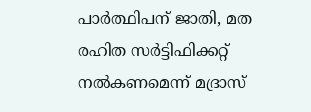പാർത്ഥിപന് ജാതി, മത രഹിത സർട്ടിഫിക്കറ്റ് നൽകണമെന്ന് മദ്രാസ്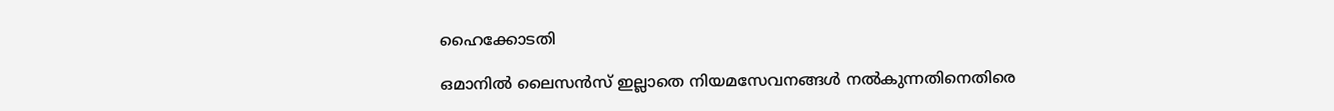ഹൈക്കോടതി

ഒമാനിൽ ലൈസൻസ് ഇല്ലാതെ നിയമസേവനങ്ങൾ നൽകുന്നതിനെതിരെ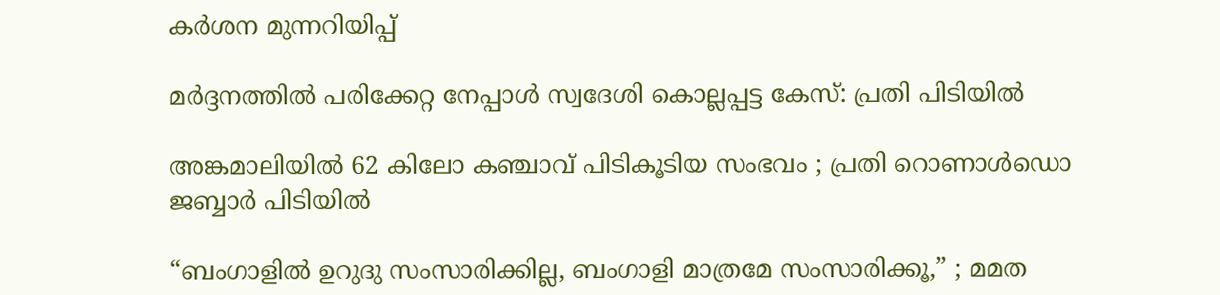കർശന മുന്നറിയിപ്പ്

മർദ്ദനത്തിൽ പരിക്കേറ്റ നേപ്പാൾ സ്വദേശി കൊല്ലപ്പട്ട കേസ്: പ്രതി പിടിയിൽ

അങ്കമാലിയിൽ 62 കിലോ കഞ്ചാവ് പിടികൂടിയ സംഭവം ; പ്രതി റൊണാൾഡൊ ജബ്ബാർ പിടിയിൽ

“ബംഗാളിൽ ഉറുദു സംസാരിക്കില്ല, ബംഗാളി മാത്രമേ സംസാരിക്കൂ,” ; മമത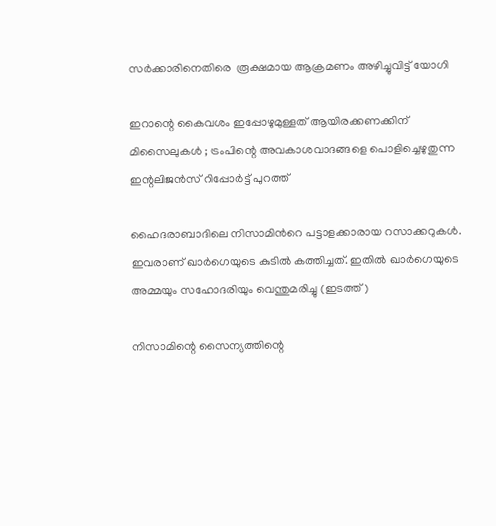സർക്കാരിനെതിരെ  രൂക്ഷമായ ആക്രമണം അഴിച്ചുവിട്ട് യോഗി

ഇറാന്റെ കൈവശം ഇപ്പോഴുമുള്ളത് ആയിരക്കണക്കിന് മിസൈലുകൾ ; ട്രംപിന്റെ അവകാശവാദങ്ങളെ പൊളിച്ചെഴുതുന്ന ഇന്റലിജൻസ് റിപ്പോർട്ട് പുറത്ത്

ഹൈദരാബാദിലെ നിസാമിന്‍റെ പട്ടാളക്കാരായ റസാക്കറുകള്‍. ഇവരാണ് ഖാര്‍ഗെയുടെ കുടില്‍ കത്തിച്ചത്. ഇതില്‍ ഖാര്‍ഗെയുടെ അമ്മയും സഹോദരിയും വെന്തുമരിച്ചു (ഇടത്ത്)

നിസാമിന്റെ സൈന്യത്തിന്റെ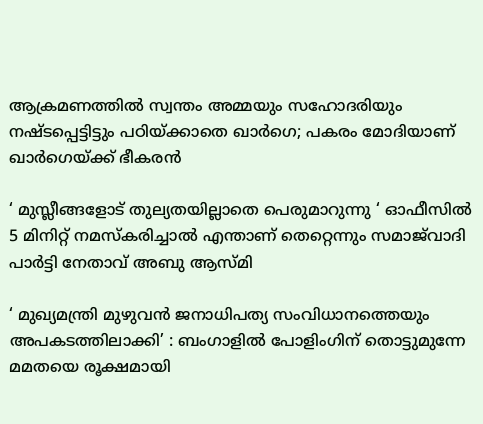ആക്രമണത്തില്‍ സ്വന്തം അമ്മയും സഹോദരിയും നഷ്ടപ്പെട്ടിട്ടും പഠിയ്‌ക്കാതെ ഖാര്‍ഗെ; പകരം മോദിയാണ് ഖാര്‍ഗെയ്‌ക്ക് ഭീകരന്‍

‘ മുസ്ലീങ്ങളോട് തുല്യതയില്ലാതെ പെരുമാറുന്നു ‘ ഓഫീസിൽ 5 മിനിറ്റ് നമസ്‌കരിച്ചാൽ എന്താണ് തെറ്റെന്നും സമാജ്‌വാദി പാർട്ടി നേതാവ് അബു ആസ്മി

‘ മുഖ്യമന്ത്രി മുഴുവൻ ജനാധിപത്യ സംവിധാനത്തെയും അപകടത്തിലാക്കി’ : ബംഗാളിൽ പോളിംഗിന് തൊട്ടുമുന്നേ മമതയെ രൂക്ഷമായി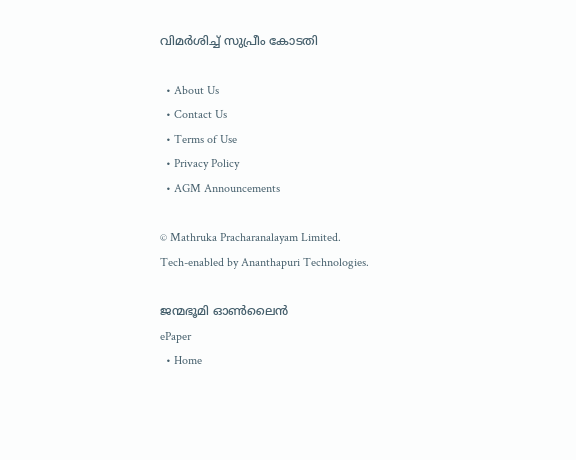വിമർശിച്ച് സുപ്രീം കോടതി

  • About Us
  • Contact Us
  • Terms of Use
  • Privacy Policy
  • AGM Announcements

© Mathruka Pracharanalayam Limited.
Tech-enabled by Ananthapuri Technologies.

ജന്മഭൂമി ഓണ്‍ലൈന്‍
ePaper
  • Home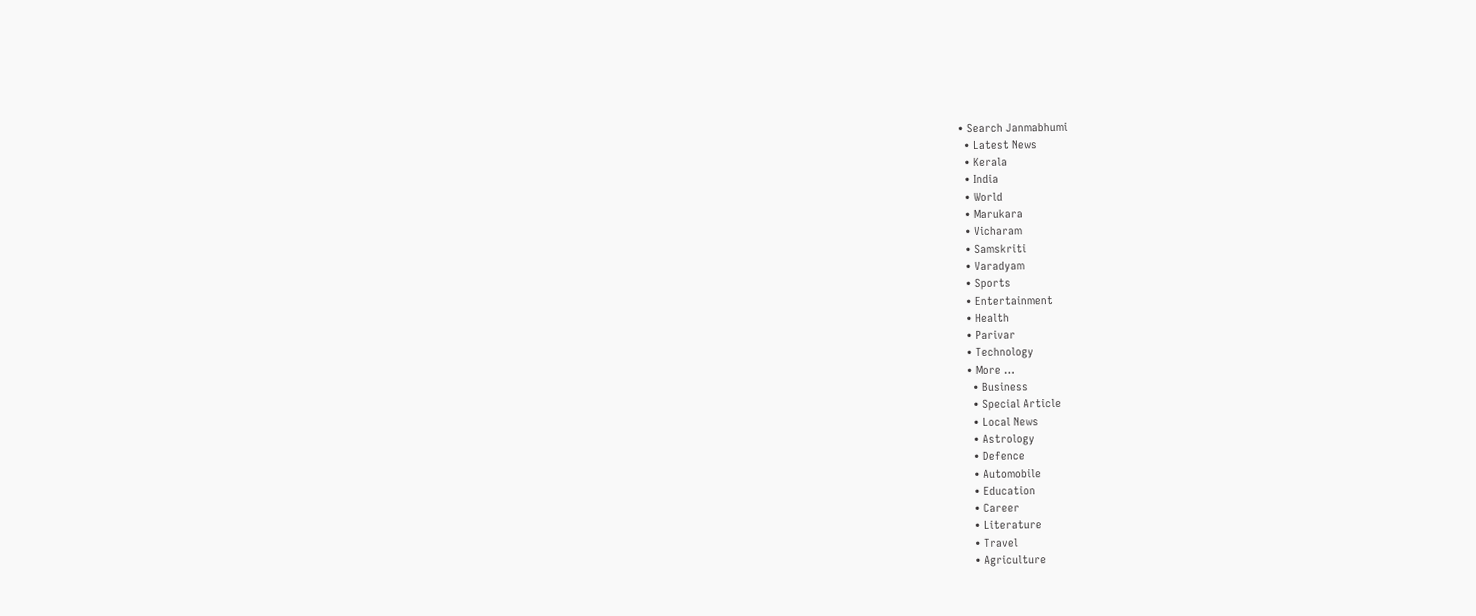• Search Janmabhumi
  • Latest News
  • Kerala
  • India
  • World
  • Marukara
  • Vicharam
  • Samskriti
  • Varadyam
  • Sports
  • Entertainment
  • Health
  • Parivar
  • Technology
  • More …
    • Business
    • Special Article
    • Local News
    • Astrology
    • Defence
    • Automobile
    • Education
    • Career
    • Literature
    • Travel
    • Agriculture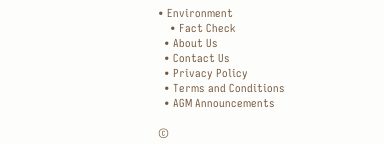• Environment
    • Fact Check
  • About Us
  • Contact Us
  • Privacy Policy
  • Terms and Conditions
  • AGM Announcements

©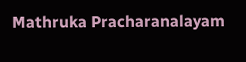Mathruka Pracharanalayam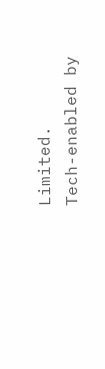Limited.
Tech-enabled by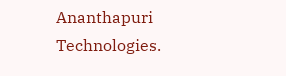Ananthapuri Technologies.